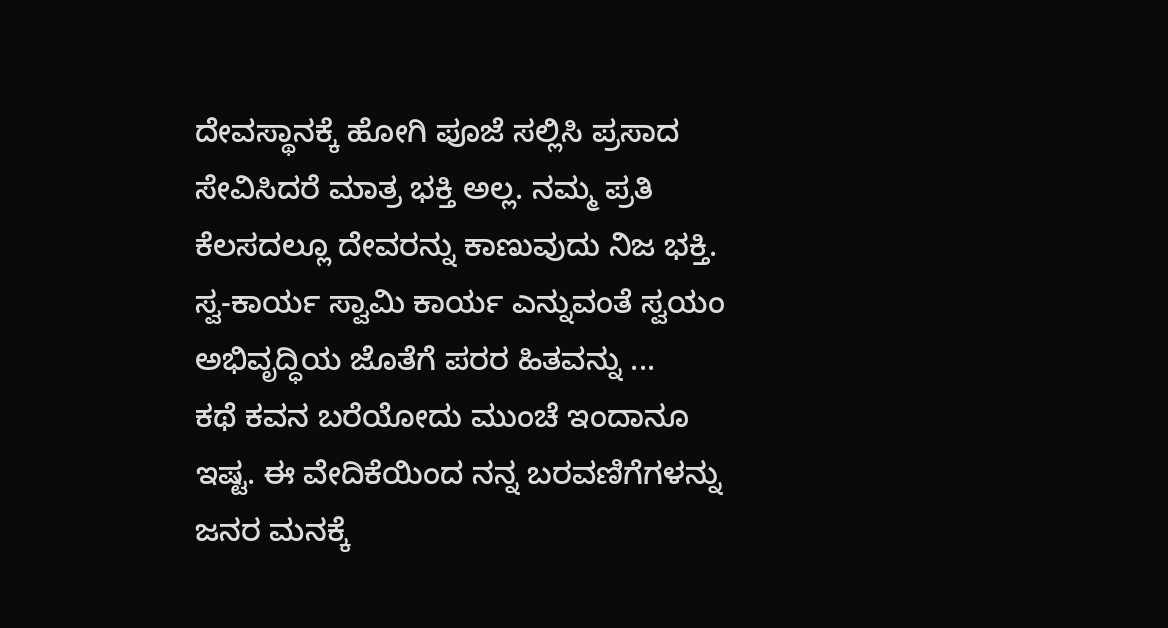ದೇವಸ್ಥಾನಕ್ಕೆ ಹೋಗಿ ಪೂಜೆ ಸಲ್ಲಿಸಿ ಪ್ರಸಾದ ಸೇವಿಸಿದರೆ ಮಾತ್ರ ಭಕ್ತಿ ಅಲ್ಲ. ನಮ್ಮ ಪ್ರತಿ ಕೆಲಸದಲ್ಲೂ ದೇವರನ್ನು ಕಾಣುವುದು ನಿಜ ಭಕ್ತಿ. ಸ್ವ-ಕಾರ್ಯ ಸ್ವಾಮಿ ಕಾರ್ಯ ಎನ್ನುವಂತೆ ಸ್ವಯಂ ಅಭಿವೃದ್ಧಿಯ ಜೊತೆಗೆ ಪರರ ಹಿತವನ್ನು ...
ಕಥೆ ಕವನ ಬರೆಯೋದು ಮುಂಚೆ ಇಂದಾನೂ ಇಷ್ಟ. ಈ ವೇದಿಕೆಯಿಂದ ನನ್ನ ಬರವಣಿಗೆಗಳನ್ನು ಜನರ ಮನಕ್ಕೆ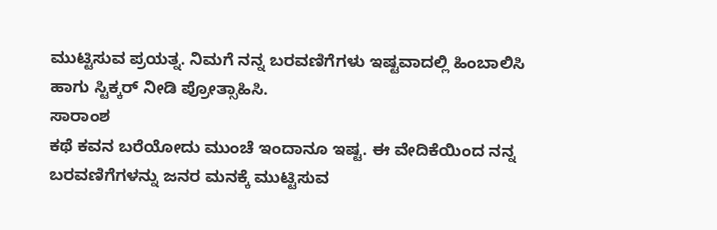ಮುಟ್ಟಿಸುವ ಪ್ರಯತ್ನ. ನಿಮಗೆ ನನ್ನ ಬರವಣಿಗೆಗಳು ಇಷ್ಟವಾದಲ್ಲಿ ಹಿಂಬಾಲಿಸಿ ಹಾಗು ಸ್ಟಿಕ್ಕರ್ ನೀಡಿ ಪ್ರೋತ್ಸಾಹಿಸಿ.
ಸಾರಾಂಶ
ಕಥೆ ಕವನ ಬರೆಯೋದು ಮುಂಚೆ ಇಂದಾನೂ ಇಷ್ಟ. ಈ ವೇದಿಕೆಯಿಂದ ನನ್ನ ಬರವಣಿಗೆಗಳನ್ನು ಜನರ ಮನಕ್ಕೆ ಮುಟ್ಟಿಸುವ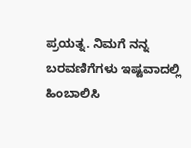ಪ್ರಯತ್ನ. ನಿಮಗೆ ನನ್ನ ಬರವಣಿಗೆಗಳು ಇಷ್ಟವಾದಲ್ಲಿ ಹಿಂಬಾಲಿಸಿ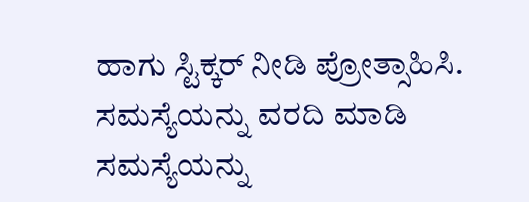ಹಾಗು ಸ್ಟಿಕ್ಕರ್ ನೀಡಿ ಪ್ರೋತ್ಸಾಹಿಸಿ.
ಸಮಸ್ಯೆಯನ್ನು ವರದಿ ಮಾಡಿ
ಸಮಸ್ಯೆಯನ್ನು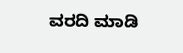ವರದಿ ಮಾಡಿ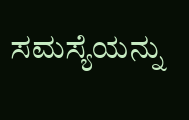ಸಮಸ್ಯೆಯನ್ನು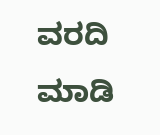ವರದಿ ಮಾಡಿ